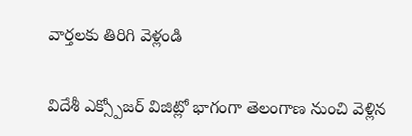వార్తలకు తిరిగి వెళ్లండి

విదేశీ ఎక్స్పోజర్ విజిట్లో భాగంగా తెలంగాణ నుంచి వెళ్లిన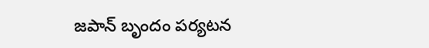జపాన్ బృందం పర్యటన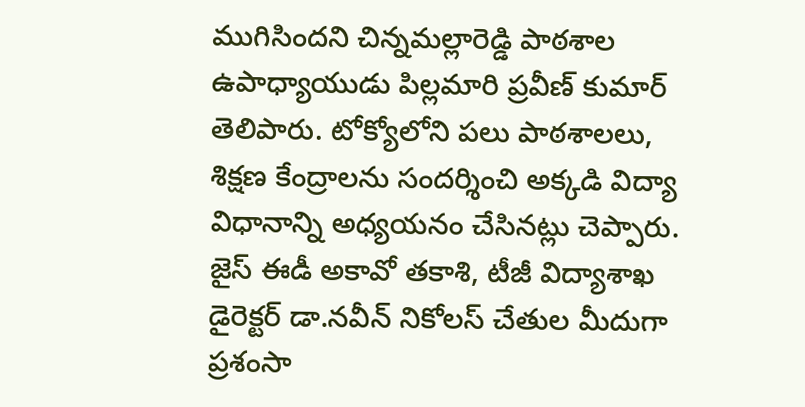ముగిసిందని చిన్నమల్లారెడ్డి పాఠశాల ఉపాధ్యాయుడు పిల్లమారి ప్రవీణ్ కుమార్ తెలిపారు. టోక్యోలోని పలు పాఠశాలలు, శిక్షణ కేంద్రాలను సందర్శించి అక్కడి విద్యా విధానాన్ని అధ్యయనం చేసినట్లు చెప్పారు.
జైస్ ఈడీ అకావో తకాశి, టీజీ విద్యాశాఖ డైరెక్టర్ డా.నవీన్ నికోలస్ చేతుల మీదుగా ప్రశంసా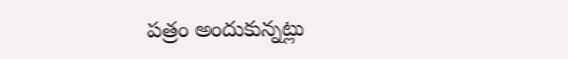పత్రం అందుకున్నట్లు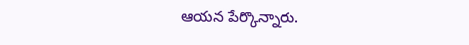ఆయన పేర్కొన్నారు.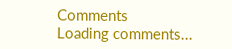Comments
Loading comments...